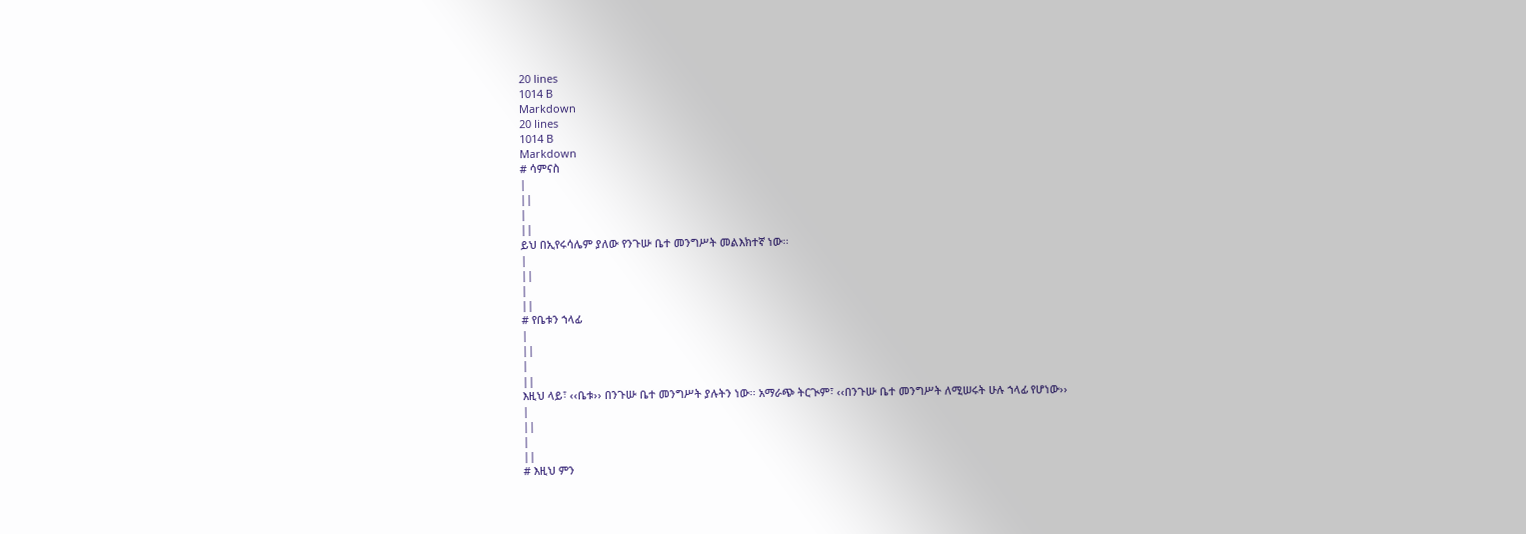20 lines
1014 B
Markdown
20 lines
1014 B
Markdown
# ሳምናስ
|
||
|
||
ይህ በኢየሩሳሌም ያለው የንጉሡ ቤተ መንግሥት መልእክተኛ ነው፡፡
|
||
|
||
# የቤቱን ኀላፊ
|
||
|
||
እዚህ ላይ፣ ‹‹ቤቱ›› በንጉሡ ቤተ መንግሥት ያሉትን ነው፡፡ አማራጭ ትርጒም፣ ‹‹በንጉሡ ቤተ መንግሥት ለሚሠሩት ሁሉ ኀላፊ የሆነው››
|
||
|
||
# እዚህ ምን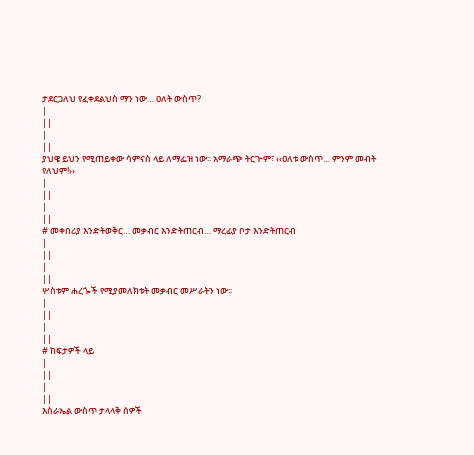ታደርጋለህ የፈቀደልህስ ማን ነው… ዐለት ውስጥ?
|
||
|
||
ያህዌ ይህን የሚጠይቀው ሳምናስ ላይ ለማፌዝ ነው፡፡ አማራጭ ትርጒም፣ ‹‹ዐለቱ ውስጥ… ምንም መብት የለህም!››
|
||
|
||
# መቀበሪያ እንድትወቅር… መቃብር እንድትጠርብ… ማረፊያ ቦታ እንድትጠርብ
|
||
|
||
ሦስቱም ሐረጐች የሚያመለክቱት መቃብር መሥራትን ነው፡፡
|
||
|
||
# ከፍታዎች ላይ
|
||
|
||
እስራኤል ውስጥ ታላላቅ ሰዎች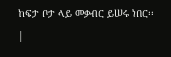ከፍታ ቦታ ላይ መቃብር ይሠሩ ነበር፡፡
|